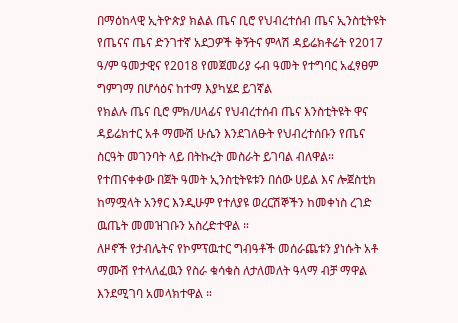በማዕከላዊ ኢትዮጵያ ክልል ጤና ቢሮ የህብረተሰብ ጤና ኢንስቲትዩት የጤናና ጤና ድንገተኛ አደጋዎች ቅኝትና ምላሽ ዳይሬክቶሬት የ2017 ዓ/ም ዓመታዊና የ2018 የመጀመሪያ ሩብ ዓመት የተግባር አፈፃፀም ግምገማ በሆሳዕና ከተማ እያካሄደ ይገኛል
የክልሉ ጤና ቢሮ ምክ/ሀላፊና የህብረተሰብ ጤና እንስቲትዩት ዋና ዳይሬክተር አቶ ማሙሽ ሁሴን እንደገለፁት የህብረተሰቡን የጤና ስርዓት መገንባት ላይ በትኩረት መስራት ይገባል ብለዋል።
የተጠናቀቀው በጀት ዓመት ኢንስቲትዩቱን በሰው ሀይል እና ሎጀስቲክ ከማሟላት አንፃር እንዲሁም የተለያዩ ወረርሽኞችን ከመቀነስ ረገድ ዉጤት መመዝገቡን አስረድተዋል ።
ለዞኖች የታብሌትና የኮምፕዉተር ግብዓቶች መሰራጨቱን ያነሱት አቶ ማሙሽ የተላለፈዉን የስራ ቁሳቁስ ለታለመለት ዓላማ ብቻ ማዋል እንደሚገባ አመላክተዋል ።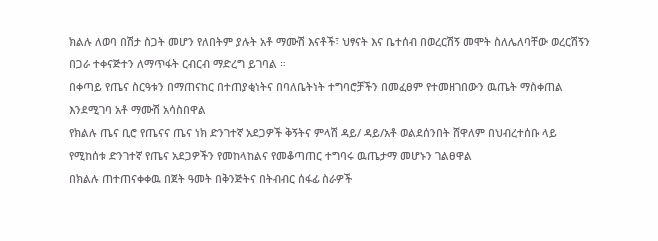ክልሉ ለወባ በሽታ ስጋት መሆን የለበትም ያሉት አቶ ማሙሽ እናቶች፣ ህፃናት እና ቤተሰብ በወረርሽኝ መሞት ስለሌለባቸው ወረርሽኝን በጋራ ተቀናጅተን ለማጥፋት ርብርብ ማድረግ ይገባል ።
በቀጣይ የጤና ስርዓቱን በማጠናከር በተጠያቂነትና በባለቤትነት ተግባሮቻችን በመፈፀም የተመዘገበውን ዉጤት ማስቀጠል እንደሚገባ አቶ ማሙሽ አሳስበዋል
የክልሉ ጤና ቢሮ የጤናና ጤና ነክ ድንገተኛ አደጋዎች ቅኝትና ምላሽ ዳይ/ ዳይ/አቶ ወልደሰንበት ሸዋለም በህብረተሰቡ ላይ የሚከሰቱ ድንገተኛ የጤና አደጋዎችን የመከላከልና የመቆጣጠር ተግባሩ ዉጤታማ መሆኑን ገልፀዋል
በክልሉ ጠተጠናቀቀዉ በጀት ዓመት በቅንጅትና በትብብር ሰፋፊ ስራዎች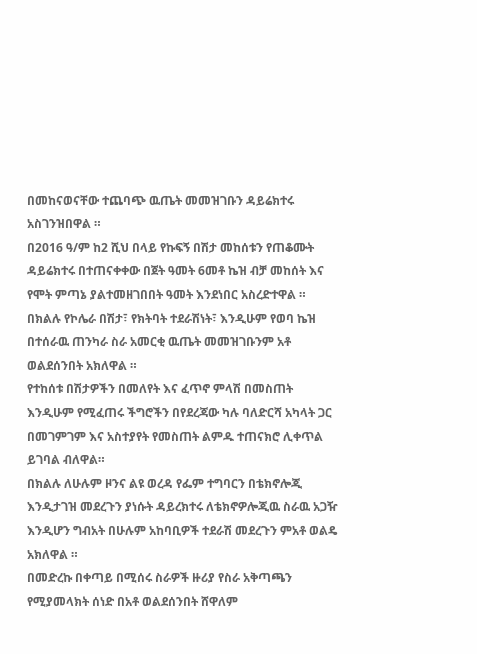በመከናወናቸው ተጨባጭ ዉጤት መመዝገቡን ዳይሬክተሩ አስገንዝበዋል ።
በ2016 ዓ/ም ከ2 ሺህ በላይ የኩፍኝ በሽታ መከሰቱን የጠቆሙት ዳይሬክተሩ በተጠናቀቀው በጀት ዓመት 6መቶ ኬዝ ብቻ መከሰት እና የሞት ምጣኔ ያልተመዘገበበት ዓመት እንደነበር አስረድተዋል ።
በክልሉ የኮሌራ በሽታ፣ የክትባት ተደራሽነት፣ እንዲሁም የወባ ኬዝ በተሰራዉ ጠንካራ ስራ አመርቂ ዉጤት መመዝገቡንም አቶ ወልደሰንበት አክለዋል ።
የተከሰቱ በሽታዎችን በመለየት እና ፈጥኖ ምላሽ በመስጠት እንዲሁም የሚፈጠሩ ችግሮችን በየደረጃው ካሉ ባለድርሻ አካላት ጋር በመገምገም እና አስተያየት የመስጠት ልምዱ ተጠናክሮ ሊቀጥል ይገባል ብለዋል።
በክልሉ ለሁሉም ዞንና ልዩ ወረዳ የፌም ተግባርን በቴክኖሎጂ እንዲታገዝ መደረጉን ያነሱት ዳይረክተሩ ለቴክኖዎሎጂዉ ስራዉ አጋዥ እንዲሆን ግብአት በሁሉም አከባቢዎች ተደራሽ መደረጉን ምአቶ ወልዴ አክለዋል ።
በመድረኩ በቀጣይ በሚሰሩ ስራዎች ዙሪያ የስራ አቅጣጫን የሚያመላክት ሰነድ በአቶ ወልደሰንበት ሸዋለም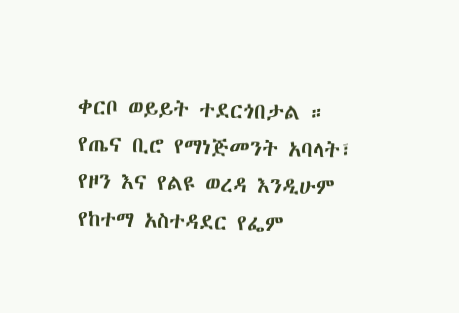ቀርቦ ወይይት ተደርጎበታል ።
የጤና ቢሮ የማነጅመንት አባላት፣ የዞን እና የልዩ ወረዳ እንዲሁም የከተማ አስተዳደር የፌም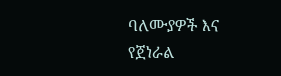ባለሙያዎች እና የጀነራል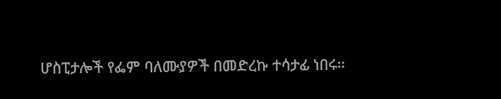ሆስፒታሎች የፌም ባለሙያዎች በመድረኩ ተሳታፊ ነበሩ።